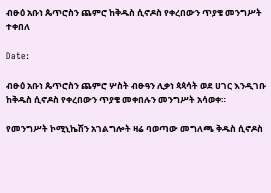ብፁዕ አቡነ ጴጥሮስን ጨምሮ ከቅዱስ ሲኖዶስ የቀረበውን ጥያቄ መንግሥት ተቀበለ

Date:

ብፁዕ አቡነ ጴጥሮስን ጨምሮ ሦስት ብፁዓን ሊቃነ ጳጳሳት ወደ ሀገር እንዲገቡ ከቅዱስ ሲኖዶስ የቀረበውን ጥያቄ መቀበሉን መንግሥት አሳወቀ።

የመንግሥት ኮሚኒኬሽን አገልግሎት ዛሬ ባወጣው መግለጫ ቅዱስ ሲኖዶስ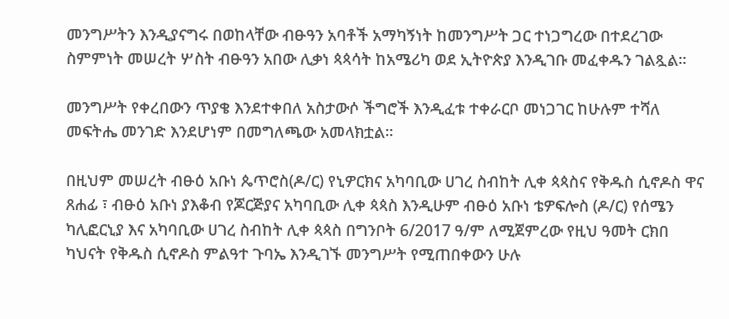መንግሥትን እንዲያናግሩ በወከላቸው ብፁዓን አባቶች አማካኝነት ከመንግሥት ጋር ተነጋግረው በተደረገው ስምምነት መሠረት ሦስት ብፁዓን አበው ሊቃነ ጳጳሳት ከአሜሪካ ወደ ኢትዮጵያ እንዲገቡ መፈቀዱን ገልጿል።

መንግሥት የቀረበውን ጥያቄ እንደተቀበለ አስታውሶ ችግሮች እንዲፈቱ ተቀራርቦ መነጋገር ከሁሉም ተሻለ መፍትሔ መንገድ እንደሆነም በመግለጫው አመላክቷል።

በዚህም መሠረት ብፁዕ አቡነ ጴጥሮስ(ዶ/ር) የኒዎርክና አካባቢው ሀገረ ስብከት ሊቀ ጳጳስና የቅዱስ ሲኖዶስ ዋና ጸሐፊ ፣ ብፁዕ አቡነ ያእቆብ የጆርጅያና አካባቢው ሊቀ ጳጳስ እንዲሁም ብፁዕ አቡነ ቴዎፍሎስ (ዶ/ር) የሰሜን ካሊፎርኒያ እና አካባቢው ሀገረ ስብከት ሊቀ ጳጳስ በግንቦት 6/2017 ዓ/ም ለሚጀምረው የዚህ ዓመት ርክበ ካህናት የቅዱስ ሲኖዶስ ምልዓተ ጉባኤ እንዲገኙ መንግሥት የሚጠበቀውን ሁሉ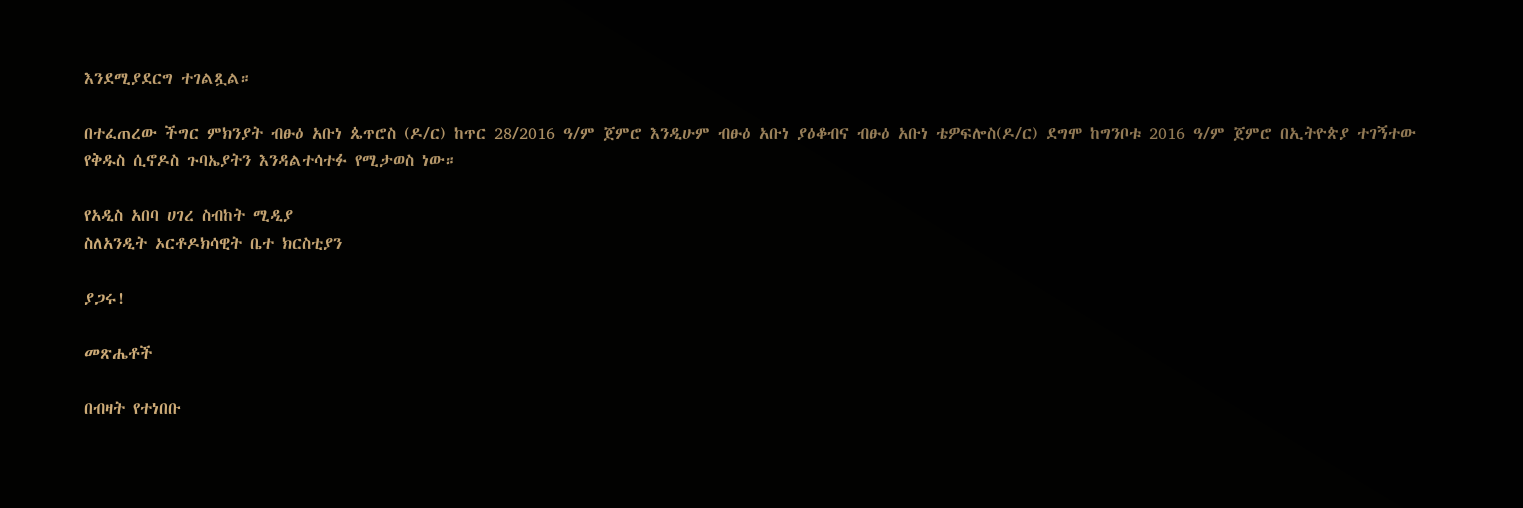እንደሚያደርግ ተገልጿል።

በተፈጠረው ችግር ምክንያት ብፁዕ አቡነ ጴጥሮስ (ዶ/ር) ከጥር 28/2016 ዓ/ም ጀምሮ እንዲሁም ብፁዕ አቡነ ያዕቆብና ብፁዕ አቡነ ቴዎፍሎስ(ዶ/ር) ደግሞ ከግንቦቱ 2016 ዓ/ም ጀምሮ በኢትዮጵያ ተገኝተው የቅዱስ ሲኖዶስ ጉባኤያትን እንዳልተሳተፉ የሚታወስ ነው።

የአዲስ አበባ ሀገረ ስብከት ሚዲያ
ስለአንዲት ኦርቶዶክሳዊት ቤተ ክርስቲያን

ያጋሩ!

መጽሔቶች

በብዛት የተነበቡ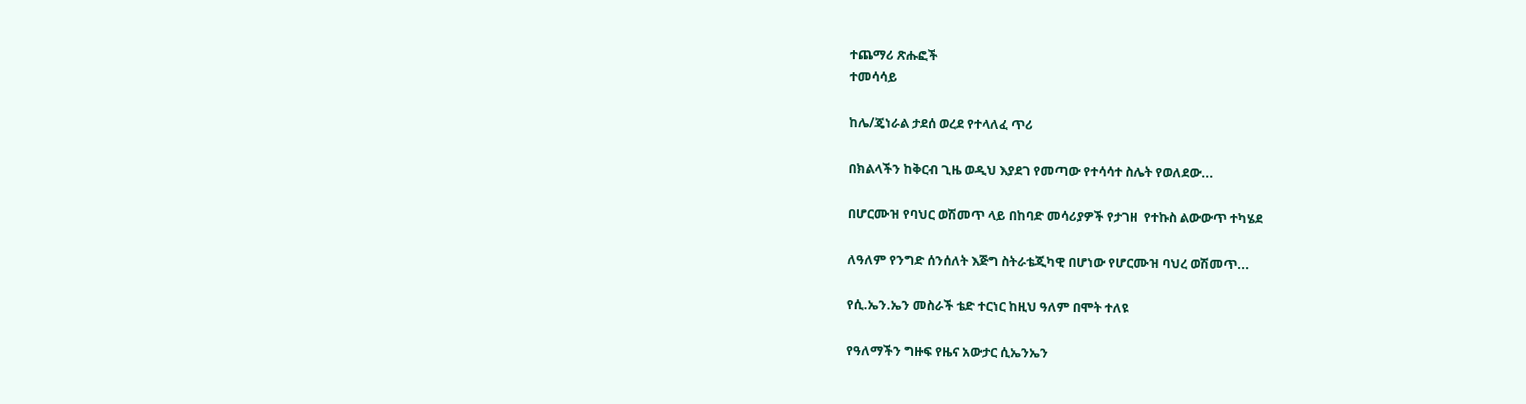ተጨማሪ ጽሑፎች
ተመሳሳይ

ከሌ/ጄነራል ታደሰ ወረደ የተላለፈ ጥሪ

በክልላችን ከቅርብ ጊዜ ወዲህ እያደገ የመጣው የተሳሳተ ስሌት የወለደው...

በሆርሙዝ የባህር ወሽመጥ ላይ በከባድ መሳሪያዎች የታገዘ  የተኩስ ልውውጥ ተካሄደ

ለዓለም የንግድ ሰንሰለት እጅግ ስትራቴጂካዊ በሆነው የሆርሙዝ ባህረ ወሽመጥ...

የሲ.ኤን.ኤን መስራች ቴድ ተርነር ከዚህ ዓለም በሞት ተለዩ

የዓለማችን ግዙፍ የዜና አውታር ሲኤንኤን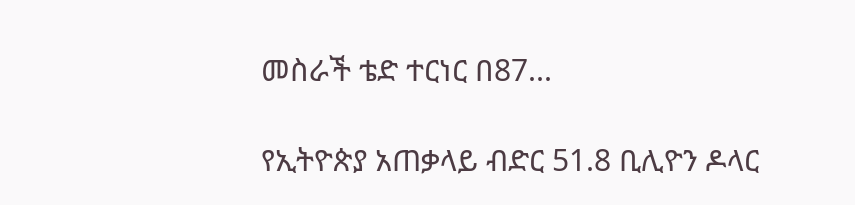መስራች ቴድ ተርነር በ87...

የኢትዮጵያ አጠቃላይ ብድር 51.8 ቢሊዮን ዶላር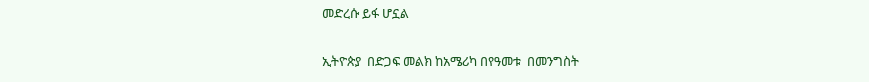መድረሱ ይፋ ሆኗል

ኢትዮጵያ  በድጋፍ መልክ ከአሜሪካ በየዓመቱ  በመንግስት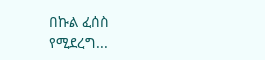በኩል ፈሰስ የሚደረግ...